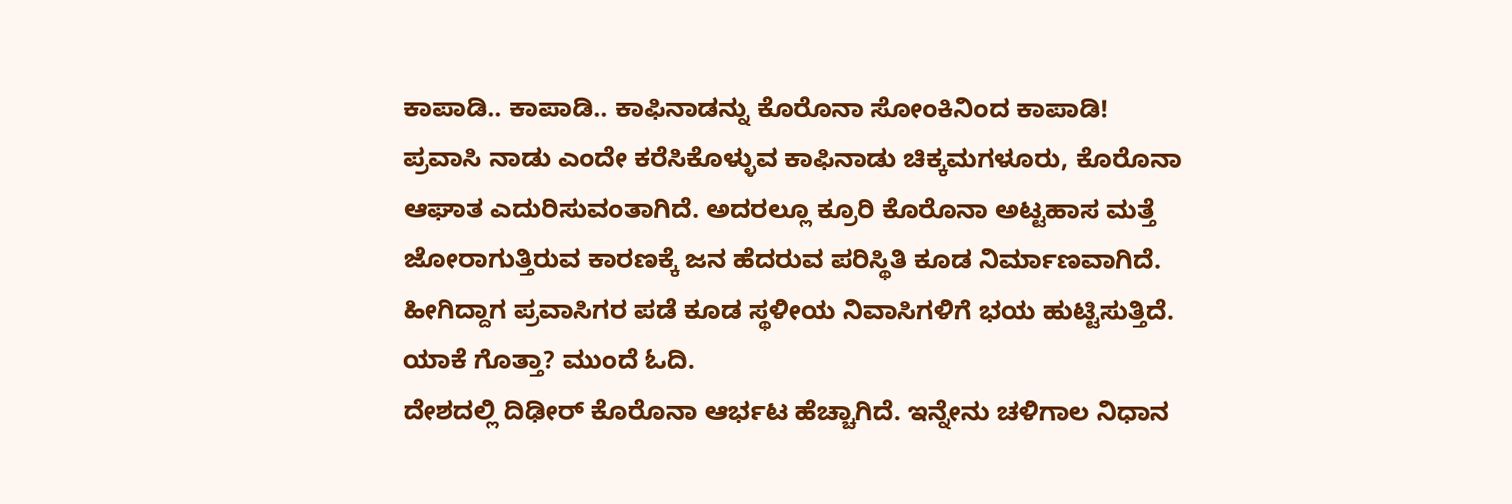ಕಾಪಾಡಿ.. ಕಾಪಾಡಿ.. ಕಾಫಿನಾಡನ್ನು ಕೊರೊನಾ ಸೋಂಕಿನಿಂದ ಕಾಪಾಡಿ!
ಪ್ರವಾಸಿ ನಾಡು ಎಂದೇ ಕರೆಸಿಕೊಳ್ಳುವ ಕಾಫಿನಾಡು ಚಿಕ್ಕಮಗಳೂರು, ಕೊರೊನಾ ಆಘಾತ ಎದುರಿಸುವಂತಾಗಿದೆ. ಅದರಲ್ಲೂ ಕ್ರೂರಿ ಕೊರೊನಾ ಅಟ್ಟಹಾಸ ಮತ್ತೆ ಜೋರಾಗುತ್ತಿರುವ ಕಾರಣಕ್ಕೆ ಜನ ಹೆದರುವ ಪರಿಸ್ಥಿತಿ ಕೂಡ ನಿರ್ಮಾಣವಾಗಿದೆ. ಹೀಗಿದ್ದಾಗ ಪ್ರವಾಸಿಗರ ಪಡೆ ಕೂಡ ಸ್ಥಳೀಯ ನಿವಾಸಿಗಳಿಗೆ ಭಯ ಹುಟ್ಟಿಸುತ್ತಿದೆ. ಯಾಕೆ ಗೊತ್ತಾ? ಮುಂದೆ ಓದಿ.
ದೇಶದಲ್ಲಿ ದಿಢೀರ್ ಕೊರೊನಾ ಆರ್ಭಟ ಹೆಚ್ಚಾಗಿದೆ. ಇನ್ನೇನು ಚಳಿಗಾಲ ನಿಧಾನ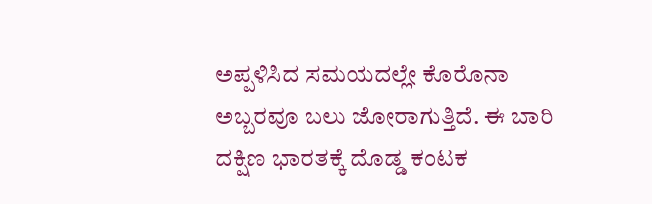ಅಪ್ಪಳಿಸಿದ ಸಮಯದಲ್ಲೇ ಕೊರೊನಾ ಅಬ್ಬರವೂ ಬಲು ಜೋರಾಗುತ್ತಿದೆ. ಈ ಬಾರಿ ದಕ್ಷಿಣ ಭಾರತಕ್ಕೆ ದೊಡ್ಡ ಕಂಟಕ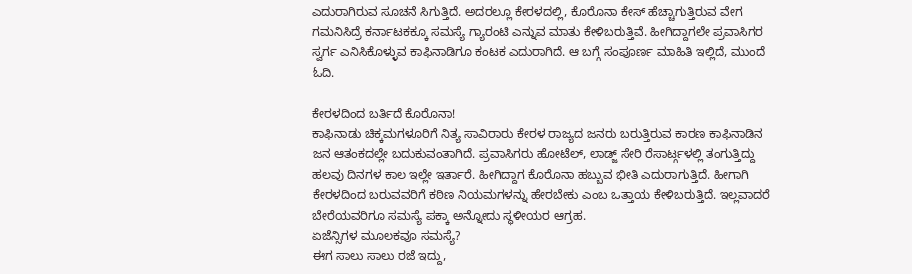ಎದುರಾಗಿರುವ ಸೂಚನೆ ಸಿಗುತ್ತಿದೆ. ಅದರಲ್ಲೂ ಕೇರಳದಲ್ಲಿ, ಕೊರೊನಾ ಕೇಸ್ ಹೆಚ್ಚಾಗುತ್ತಿರುವ ವೇಗ ಗಮನಿಸಿದ್ರೆ ಕರ್ನಾಟಕಕ್ಕೂ ಸಮಸ್ಯೆ ಗ್ಯಾರಂಟಿ ಎನ್ನುವ ಮಾತು ಕೇಳಿಬರುತ್ತಿವೆ. ಹೀಗಿದ್ದಾಗಲೇ ಪ್ರವಾಸಿಗರ ಸ್ವರ್ಗ ಎನಿಸಿಕೊಳ್ಳುವ ಕಾಫಿನಾಡಿಗೂ ಕಂಟಕ ಎದುರಾಗಿದೆ. ಆ ಬಗ್ಗೆ ಸಂಪೂರ್ಣ ಮಾಹಿತಿ ಇಲ್ಲಿದೆ, ಮುಂದೆ ಓದಿ.

ಕೇರಳದಿಂದ ಬರ್ತಿದೆ ಕೊರೊನಾ!
ಕಾಫಿನಾಡು ಚಿಕ್ಕಮಗಳೂರಿಗೆ ನಿತ್ಯ ಸಾವಿರಾರು ಕೇರಳ ರಾಜ್ಯದ ಜನರು ಬರುತ್ತಿರುವ ಕಾರಣ ಕಾಫಿನಾಡಿನ ಜನ ಆತಂಕದಲ್ಲೇ ಬದುಕುವಂತಾಗಿದೆ. ಪ್ರವಾಸಿಗರು ಹೋಟೆಲ್, ಲಾಡ್ಜ್ ಸೇರಿ ರೆಸಾರ್ಟ್ಗಳಲ್ಲಿ ತಂಗುತ್ತಿದ್ದು ಹಲವು ದಿನಗಳ ಕಾಲ ಇಲ್ಲೇ ಇರ್ತಾರೆ. ಹೀಗಿದ್ದಾಗ ಕೊರೊನಾ ಹಬ್ಬುವ ಭೀತಿ ಎದುರಾಗುತ್ತಿದೆ. ಹೀಗಾಗಿ ಕೇರಳದಿಂದ ಬರುವವರಿಗೆ ಕಠಿಣ ನಿಯಮಗಳನ್ನು ಹೇರಬೇಕು ಎಂಬ ಒತ್ತಾಯ ಕೇಳಿಬರುತ್ತಿದೆ. ಇಲ್ಲವಾದರೆ ಬೇರೆಯವರಿಗೂ ಸಮಸ್ಯೆ ಪಕ್ಕಾ ಅನ್ನೋದು ಸ್ಥಳೀಯರ ಆಗ್ರಹ.
ಏಜೆನ್ಸಿಗಳ ಮೂಲಕವೂ ಸಮಸ್ಯೆ?
ಈಗ ಸಾಲು ಸಾಲು ರಜೆ ಇದ್ದು,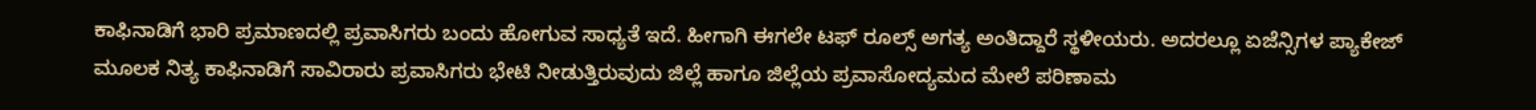ಕಾಫಿನಾಡಿಗೆ ಭಾರಿ ಪ್ರಮಾಣದಲ್ಲಿ ಪ್ರವಾಸಿಗರು ಬಂದು ಹೋಗುವ ಸಾಧ್ಯತೆ ಇದೆ. ಹೀಗಾಗಿ ಈಗಲೇ ಟಫ್ ರೂಲ್ಸ್ ಅಗತ್ಯ ಅಂತಿದ್ದಾರೆ ಸ್ಥಳೀಯರು. ಅದರಲ್ಲೂ ಏಜೆನ್ಸಿಗಳ ಪ್ಯಾಕೇಜ್ ಮೂಲಕ ನಿತ್ಯ ಕಾಫಿನಾಡಿಗೆ ಸಾವಿರಾರು ಪ್ರವಾಸಿಗರು ಭೇಟಿ ನೀಡುತ್ತಿರುವುದು ಜಿಲ್ಲೆ ಹಾಗೂ ಜಿಲ್ಲೆಯ ಪ್ರವಾಸೋದ್ಯಮದ ಮೇಲೆ ಪರಿಣಾಮ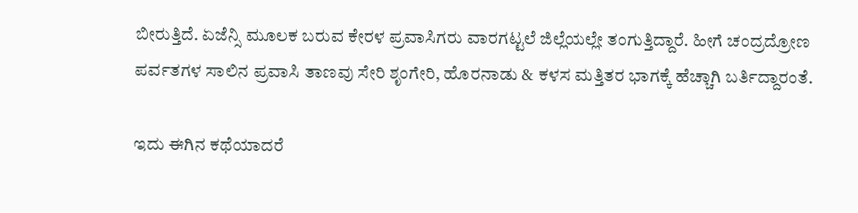ಬೀರುತ್ತಿದೆ. ಏಜೆನ್ಸಿ ಮೂಲಕ ಬರುವ ಕೇರಳ ಪ್ರವಾಸಿಗರು ವಾರಗಟ್ಟಲೆ ಜಿಲ್ಲೆಯಲ್ಲೇ ತಂಗುತ್ತಿದ್ದಾರೆ. ಹೀಗೆ ಚಂದ್ರದ್ರೋಣ ಪರ್ವತಗಳ ಸಾಲಿನ ಪ್ರವಾಸಿ ತಾಣವು ಸೇರಿ ಶೃಂಗೇರಿ, ಹೊರನಾಡು & ಕಳಸ ಮತ್ತಿತರ ಭಾಗಕ್ಕೆ ಹೆಚ್ಚಾಗಿ ಬರ್ತಿದ್ದಾರಂತೆ.

ಇದು ಈಗಿನ ಕಥೆಯಾದರೆ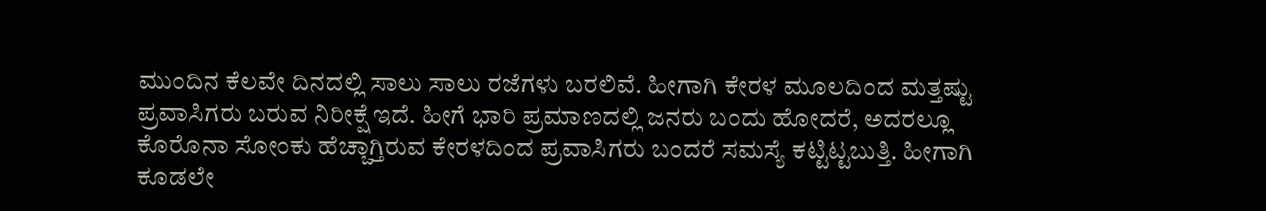ಮುಂದಿನ ಕೆಲವೇ ದಿನದಲ್ಲಿ ಸಾಲು ಸಾಲು ರಜೆಗಳು ಬರಲಿವೆ. ಹೀಗಾಗಿ ಕೇರಳ ಮೂಲದಿಂದ ಮತ್ತಷ್ಟು ಪ್ರವಾಸಿಗರು ಬರುವ ನಿರೀಕ್ಷೆ ಇದೆ. ಹೀಗೆ ಭಾರಿ ಪ್ರಮಾಣದಲ್ಲಿ ಜನರು ಬಂದು ಹೋದರೆ, ಅದರಲ್ಲೂ ಕೊರೊನಾ ಸೋಂಕು ಹೆಚ್ಚಾಗ್ತಿರುವ ಕೇರಳದಿಂದ ಪ್ರವಾಸಿಗರು ಬಂದರೆ ಸಮಸ್ಯೆ ಕಟ್ಟಿಟ್ಟಬುತ್ತಿ. ಹೀಗಾಗಿ ಕೂಡಲೇ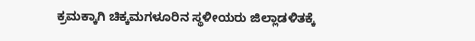ಕ್ರಮಕ್ಕಾಗಿ ಚಿಕ್ಕಮಗಳೂರಿನ ಸ್ಥಳೀಯರು ಜಿಲ್ಲಾಡಳಿತಕ್ಕೆ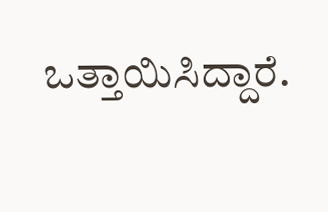ಒತ್ತಾಯಿಸಿದ್ದಾರೆ.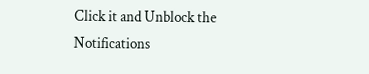Click it and Unblock the Notifications